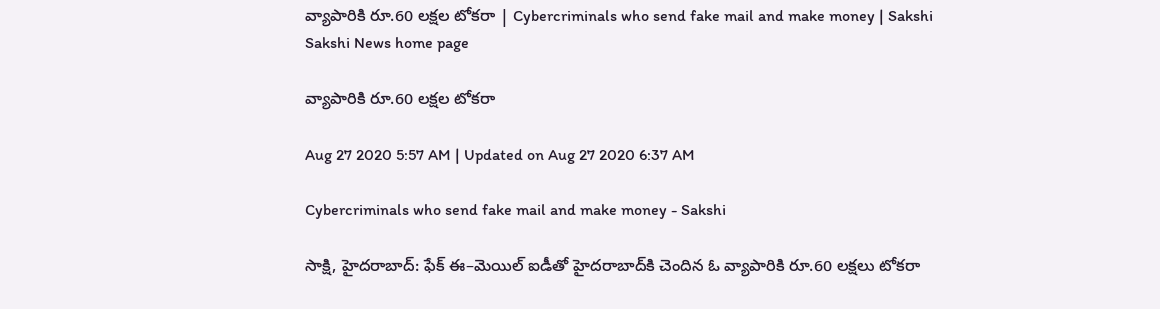వ్యాపారికి రూ.60 లక్షల టోకరా | Cybercriminals who send fake mail and make money | Sakshi
Sakshi News home page

వ్యాపారికి రూ.60 లక్షల టోకరా

Aug 27 2020 5:57 AM | Updated on Aug 27 2020 6:37 AM

Cybercriminals who send fake mail and make money - Sakshi

సాక్షి, హైదరాబాద్‌: ఫేక్‌ ఈ–మెయిల్‌ ఐడీతో హైదరాబాద్‌కి చెందిన ఓ వ్యాపారికి రూ.60 లక్షలు టోకరా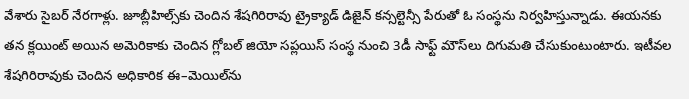వేశారు సైబర్‌ నేరగాళ్లు. జూబ్లీహిల్స్‌కు చెందిన శేషగిరిరావు ట్రైక్యాడ్‌ డిజైన్‌ కన్సల్టెన్సీ పేరుతో ఓ సంస్థను నిర్వహిస్తున్నాడు. ఈయనకు తన క్లయింట్‌ అయిన అమెరికాకు చెందిన గ్లోబల్‌ జియో సప్లయిస్‌ సంస్థ నుంచి 3డీ సాఫ్ట్‌ మౌస్‌లు దిగుమతి చేసుకుంటుంటారు. ఇటీవల శేషగిరిరావుకు చెందిన అధికారిక ఈ–మెయిల్‌ను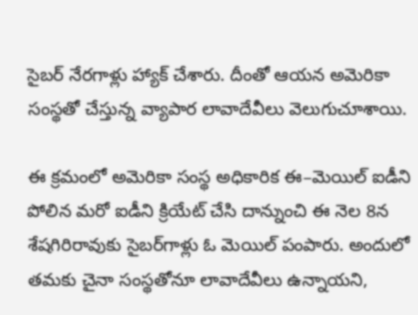సైబర్‌ నేరగాళ్లు హ్యాక్‌ చేశారు. దీంతో ఆయన అమెరికా సంస్థతో చేస్తున్న వ్యాపార లావాదేవీలు వెలుగుచూశాయి.

ఈ క్రమంలో అమెరికా సంస్థ అధికారిక ఈ–మెయిల్‌ ఐడీని పోలిన మరో ఐడీని క్రియేట్‌ చేసి దాన్నుంచి ఈ నెల 8న శేషగిరిరావుకు సైబర్‌గాళ్లు ఓ మెయిల్‌ పంపారు. అందులో తమకు చైనా సంస్థతోనూ లావాదేవీలు ఉన్నాయని,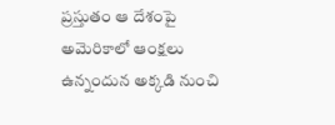ప్రస్తుతం ఆ దేశంపై అమెరికాలో ఆంక్షలు ఉన్నందున అక్కడి నుంచి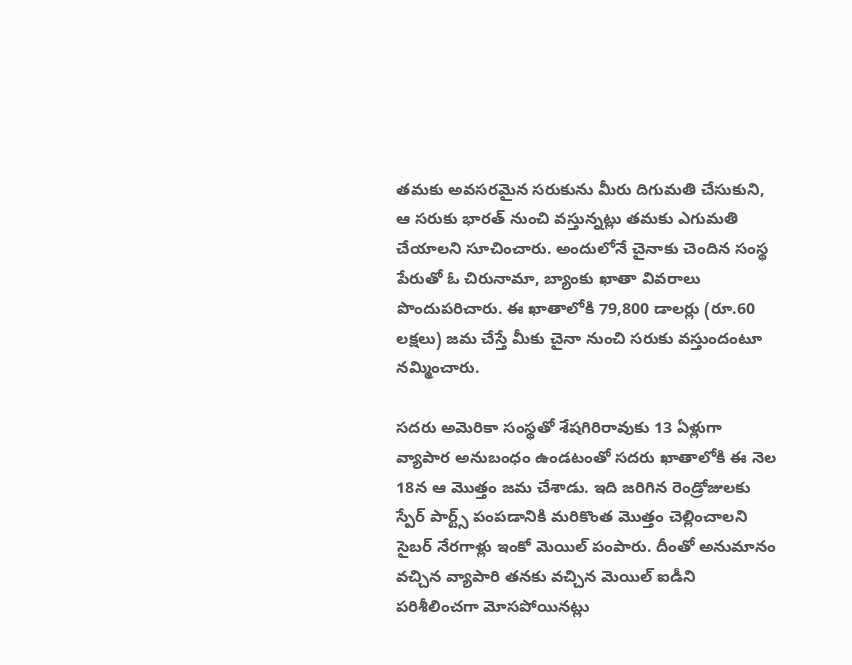తమకు అవసరమైన సరుకును మీరు దిగుమతి చేసుకుని, ఆ సరుకు భారత్‌ నుంచి వస్తున్నట్లు తమకు ఎగుమతి చేయాలని సూచించారు. అందులోనే చైనాకు చెందిన సంస్థ పేరుతో ఓ చిరునామా, బ్యాంకు ఖాతా వివరాలు పొందుపరిచారు. ఈ ఖాతాలోకి 79,800 డాలర్లు (రూ.60 లక్షలు) జమ చేస్తే మీకు చైనా నుంచి సరుకు వస్తుందంటూ నమ్మించారు.

సదరు అమెరికా సంస్థతో శేషగిరిరావుకు 13 ఏళ్లుగా వ్యాపార అనుబంధం ఉండటంతో సదరు ఖాతాలోకి ఈ నెల 18న ఆ మొత్తం జమ చేశాడు. ఇది జరిగిన రెండ్రోజులకు స్పేర్‌ పార్ట్స్‌ పంపడానికి మరికొంత మొత్తం చెల్లించాలని సైబర్‌ నేరగాళ్లు ఇంకో మెయిల్‌ పంపారు. దీంతో అనుమానం వచ్చిన వ్యాపారి తనకు వచ్చిన మెయిల్‌ ఐడీని పరిశీలించగా మోసపోయినట్లు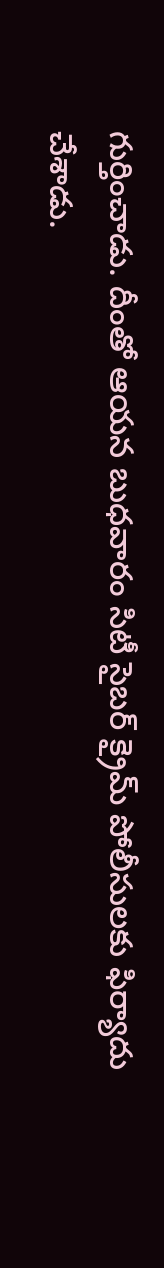గుర్తించాడు. దీంతో ఆయన బుధవారం సిటీ సైబర్‌ క్రైమ్‌ పోలీసులకు ఫిర్యాదు చేశాడు.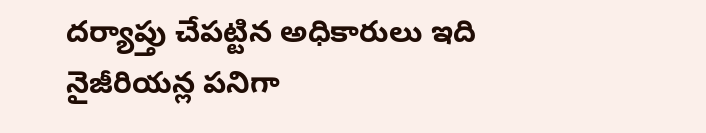దర్యాప్తు చేపట్టిన అధికారులు ఇది నైజీరియన్ల పనిగా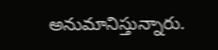అనుమానిస్తున్నారు.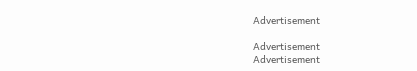Advertisement

Advertisement
Advertisement